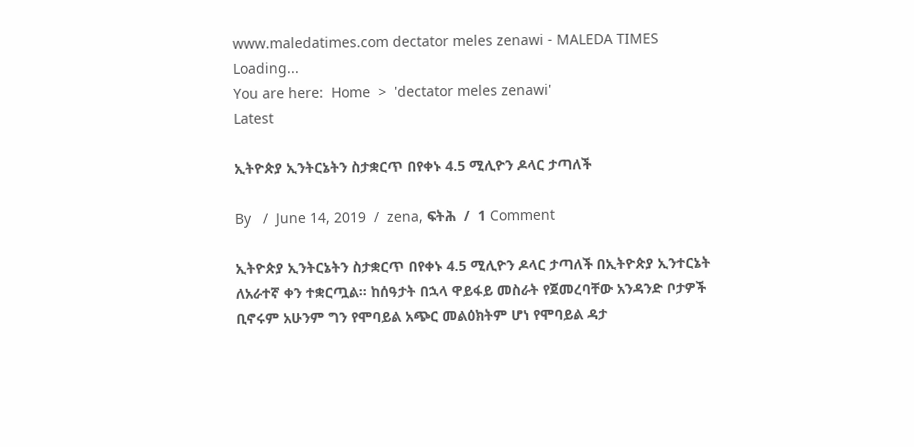www.maledatimes.com dectator meles zenawi - MALEDA TIMES
Loading...
You are here:  Home  >  'dectator meles zenawi'
Latest

ኢትዮጵያ ኢንትርኔትን ስታቋርጥ በየቀኑ 4.5 ሚሊዮን ዶላር ታጣለች

By   /  June 14, 2019  /  zena, ፍትሕ  /  1 Comment

ኢትዮጵያ ኢንትርኔትን ስታቋርጥ በየቀኑ 4.5 ሚሊዮን ዶላር ታጣለች በኢትዮጵያ ኢንተርኔት ለአራተኛ ቀን ተቋርጧል። ከሰዓታት በኋላ ዋይፋይ መስራት የጀመረባቸው አንዳንድ ቦታዎች ቢኖሩም አሁንም ግን የሞባይል አጭር መልዕክትም ሆነ የሞባይል ዳታ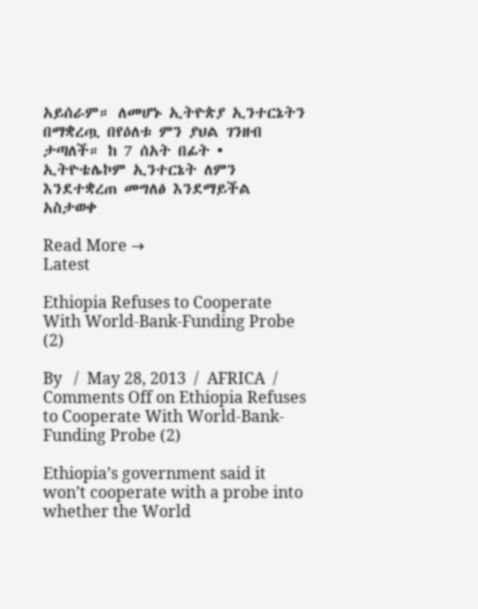አይሰራም። ለመሆኑ ኢትዮጵያ ኢንተርኔትን በማቋረጧ በየዕለቱ ምን ያህል ገንዘብ ታጣለች። ከ 7 ሰአት በፊት • ኢትዮቴሌኮም ኢንተርኔት ለምን እንደተቋረጠ መግለፅ እንደማይችል አስታወቀ

Read More →
Latest

Ethiopia Refuses to Cooperate With World-Bank-Funding Probe (2)

By   /  May 28, 2013  /  AFRICA  /  Comments Off on Ethiopia Refuses to Cooperate With World-Bank-Funding Probe (2)

Ethiopia’s government said it won’t cooperate with a probe into whether the World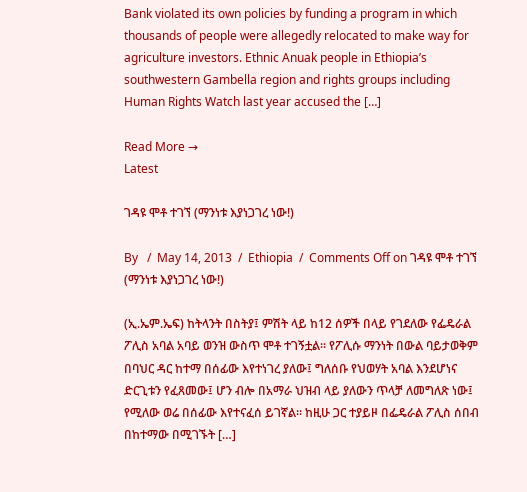Bank violated its own policies by funding a program in which thousands of people were allegedly relocated to make way for agriculture investors. Ethnic Anuak people in Ethiopia’s southwestern Gambella region and rights groups including Human Rights Watch last year accused the […]

Read More →
Latest

ገዳዩ ሞቶ ተገኘ (ማንነቱ እያነጋገረ ነው!)

By   /  May 14, 2013  /  Ethiopia  /  Comments Off on ገዳዩ ሞቶ ተገኘ (ማንነቱ እያነጋገረ ነው!)

(ኢ.ኤም.ኤፍ) ከትላንት በስትያ፤ ምሽት ላይ ከ12 ሰዎች በላይ የገደለው የፌዴራል ፖሊስ አባል አባይ ወንዝ ውስጥ ሞቶ ተገኝቷል። የፖሊሱ ማንነት በውል ባይታወቅም በባህር ዳር ከተማ በሰፊው እየተነገረ ያለው፤ ግለሰቡ የህወሃት አባል እንደሆነና ድርጊቱን የፈጸመው፤ ሆን ብሎ በአማራ ህዝብ ላይ ያለውን ጥላቻ ለመግለጽ ነው፤ የሚለው ወሬ በሰፊው እየተናፈሰ ይገኛል። ከዚሁ ጋር ተያይዞ በፌዴራል ፖሊስ ሰበብ በከተማው በሚገኙት […]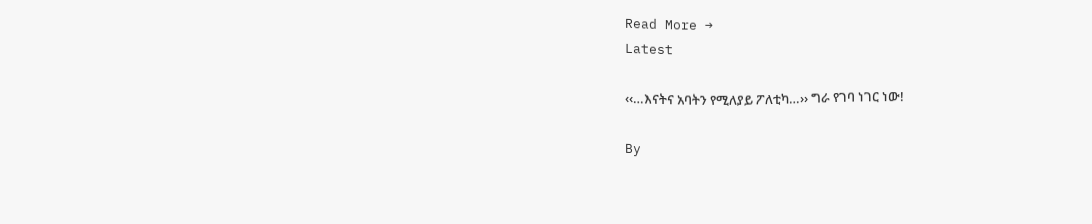Read More →
Latest

‹‹…እናትና አባትን የሚለያይ ፖለቲካ…›› ግራ የገባ ነገር ነው!

By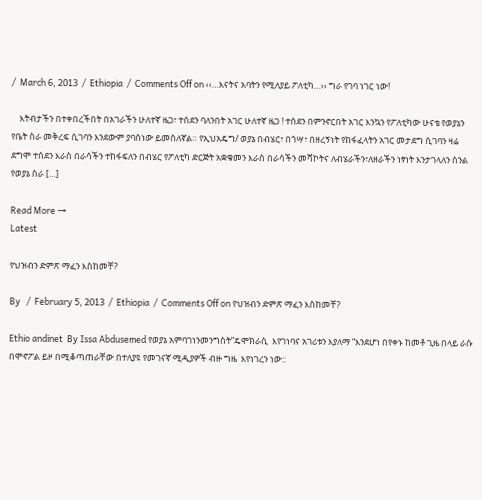/  March 6, 2013  /  Ethiopia  /  Comments Off on ‹‹…እናትና አባትን የሚለያይ ፖለቲካ…›› ግራ የገባ ነገር ነው!

    እትብታችን በተቀበረችበት በአገራችን ሁለተኛ ዜጋ፣ ተሰደን ባለንበት አገር ሁለተኛ ዜጋ ! ተሰደን በምንኖርበት አገር እንኳን የፖለቲካው ሁናቴ የወያኔን የቤት ስራ መቅረፍ ሲገባን እንደውም ያባስነው ይመስለኛል። የኢህአዴግ/ ወያኔ በብሄር፣ በጎሣ፣ በዘረኝነት የከፋፈላትን አገር መታደግ ሲገባን ዛሬ ደግሞ ተሰደን እራስ በራሳችን ተከፋፍለን በብሄር የፖለቲካ ድርጅት አቋቁመን እራስ በራሳችን መሻኮትና ለብሄራችን፣ለዘራችን ነፃነት እንታገላለን ስንል የወያኔ ስራ […]

Read More →
Latest

የህዝብን ድምጽ ማፈን እስከመቸ?

By   /  February 5, 2013  /  Ethiopia  /  Comments Off on የህዝብን ድምጽ ማፈን እስከመቸ?

Ethio andinet  By Issa Abdusemed የወያኔ አምባገነንመንግስት”ዴሞክራሲ  እየገነባና አገሪቱን እያለማ “እንደሆነ በየቀኑ ከመቶ ጊዜ በላይ ራሱ በሞኖፖል ይዞ በሚቆጣጠራቸው በተለያዩ የመገናኛ ሚዲያዎች ብዙ ግዜ  እየነገረን ነው::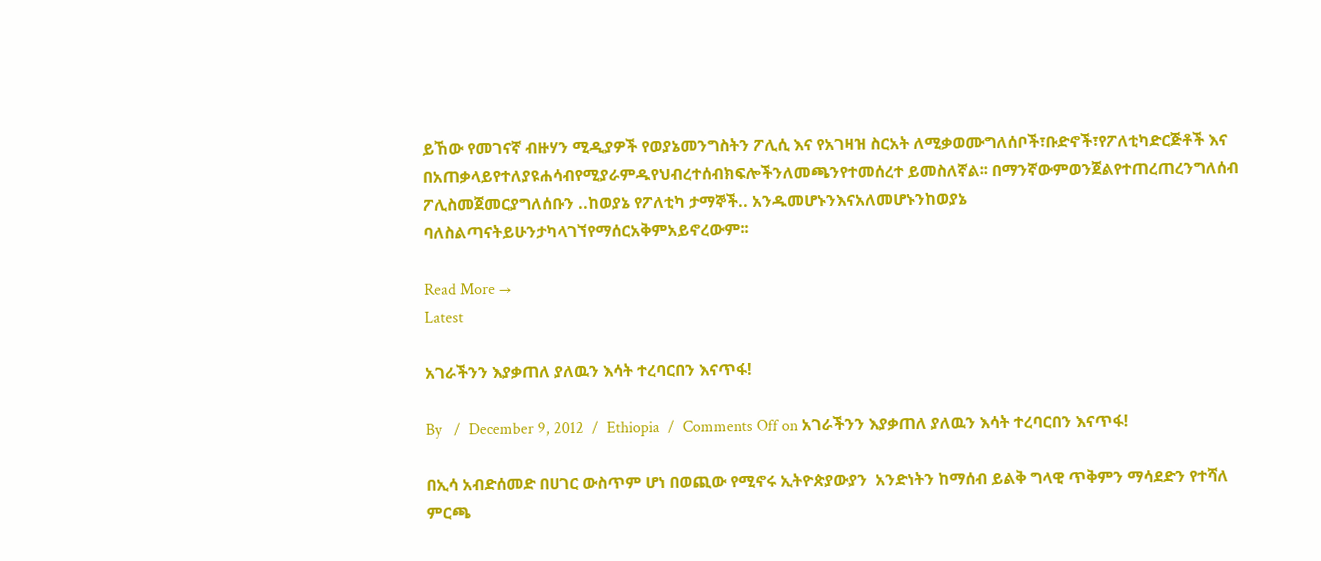ይኸው የመገናኛ ብዙሃን ሚዲያዎች የወያኔመንግስትን ፖሊሲ እና የአገዛዝ ስርአት ለሚቃወሙግለሰቦች፣ቡድኖች፣የፖለቲካድርጅቶች እና በአጠቃላይየተለያዩሐሳብየሚያራምዱየህብረተሰብክፍሎችንለመጫንየተመሰረተ ይመስለኛል፡፡ በማንኛውምወንጀልየተጠረጠረንግለሰብ ፖሊስመጀመርያግለሰቡን ..ከወያኔ የፖለቲካ ታማኞች.. አንዱመሆኑንእናአለመሆኑንከወያኔ ባለስልጣናትይሁንታካላገኘየማሰርአቅምአይኖረውም፡፡

Read More →
Latest

አገራችንን እያቃጠለ ያለዉን እሳት ተረባርበን እናጥፋ!

By   /  December 9, 2012  /  Ethiopia  /  Comments Off on አገራችንን እያቃጠለ ያለዉን እሳት ተረባርበን እናጥፋ!

በኢሳ አብድሰመድ በሀገር ውስጥም ሆነ በወጪው የሚኖሩ ኢትዮጵያውያን  አንድነትን ከማሰብ ይልቅ ግላዊ ጥቅምን ማሳደድን የተሻለ ምርጫ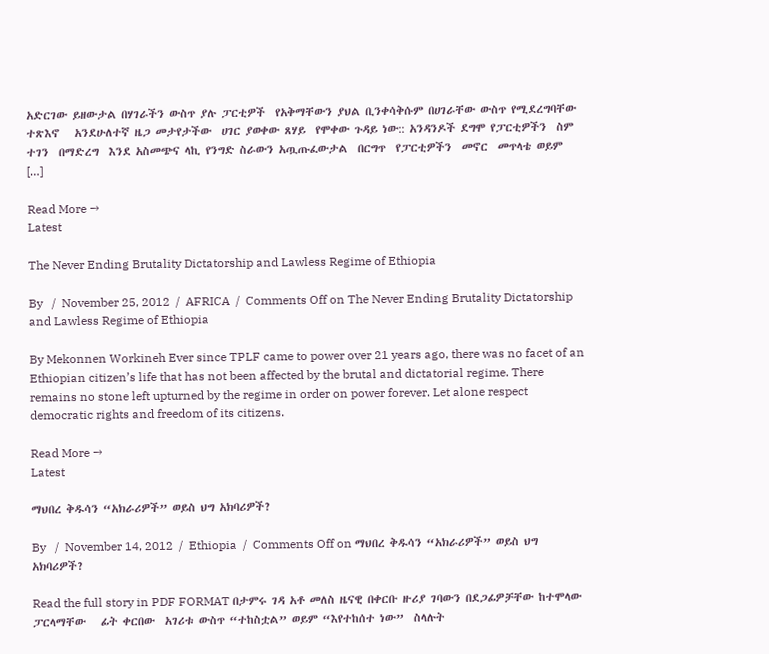አድርገው ይዘውታል በሃገራችን ውስጥ ያሉ ፓርቲዎች  የአቅማቸውን ያህል ቢንቀሳቅሱም በሀገራቸው ውስጥ የሚደረግባቸው ተጽእኖ   አንደሁለተኛ ዜጋ መታየታችው  ሀገር ያወቀው ጸሃይ  የሞቀው ጉዳይ ነው:: አንዳንዶች ደግሞ የፓርቲዎችን  ስም  ተገን  በማድረግ  እንደ አስመጭና ላኪ የንግድ ስራውን አጧጡፈውታል  በርግጥ  የፓርቲዎችን  መኖር  መጥላቴ ወይም  […]

Read More →
Latest

The Never Ending Brutality Dictatorship and Lawless Regime of Ethiopia

By   /  November 25, 2012  /  AFRICA  /  Comments Off on The Never Ending Brutality Dictatorship and Lawless Regime of Ethiopia

By Mekonnen Workineh Ever since TPLF came to power over 21 years ago, there was no facet of an Ethiopian citizen’s life that has not been affected by the brutal and dictatorial regime. There remains no stone left upturned by the regime in order on power forever. Let alone respect democratic rights and freedom of its citizens.

Read More →
Latest

ማህበረ ቅዱሳን “አክራሪዎች” ወይስ ህግ አክባሪዎች?

By   /  November 14, 2012  /  Ethiopia  /  Comments Off on ማህበረ ቅዱሳን “አክራሪዎች” ወይስ ህግ አክባሪዎች?

Read the full story in PDF FORMAT በታምሩ ገዳ አቶ መለስ ዜናዊ በቀርቡ ዙሪያ ገባውን በደጋፊዎቻቸው ከተሞላው ፓርላማቸው   ፊት ቀርበው  አገሪቱ ውስጥ “ተከስቷል” ወይም “እየተከሰተ ነው”  ስላሉት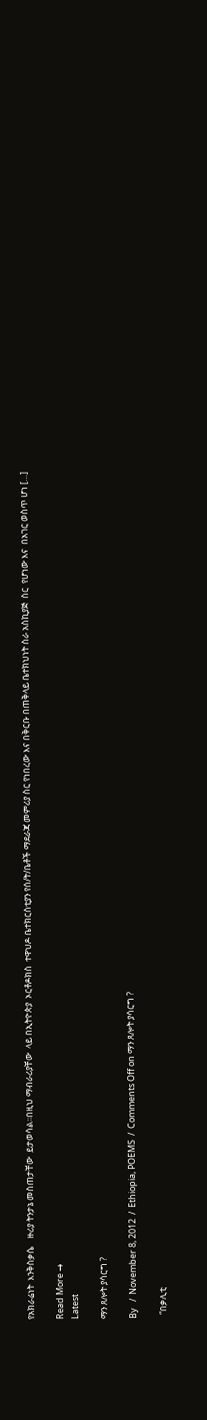የአክራሬነት  እንቅስቃሴ    ዙሪያ ትንታኔ መስጠታቸው  ይታወሳል፡፡በዚህ ማብራሪያቸው  ላይ በኢትዮጵያ  ኦርቶዶክስ  ተዋህዶ ቤተክርስቲያን የሰ/ት/ቤቶች ማደራጃ መምሪያ ስር የነበረው እና በቅርቡ በጠቅላይ ቤተክህነት ስራ አስኪያጅ  ስር  የሆነው እና  በአገር ወስጥ ሆነ […]

Read More →
Latest

ማን ጸሎት ያሳርግ ?

By   /  November 8, 2012  /  Ethiopia, POEMS  /  Comments Off on ማን ጸሎት ያሳርግ ?

  “በቃሊቲ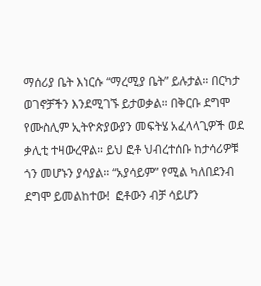ማሰሪያ ቤት እነርሱ “ማረሚያ ቤት” ይሉታል። በርካታ ወገኖቻችን እንደሚገኙ ይታወቃል። በቅርቡ ደግሞ  የሙስሊም ኢትዮጵያውያን መፍትሄ አፈላላጊዎች ወደ ቃሊቲ ተዛውረዋል። ይህ ፎቶ ህብረተሰቡ ከታሳሪዎቹ ጎን መሆኑን ያሳያል። “አያሳይም” የሚል ካለበደንብ ደግሞ ይመልከተው!  ፎቶውን ብቻ ሳይሆን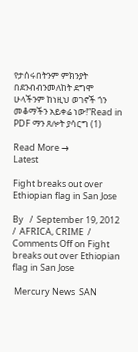የታሰሩበትንም ምክንያት በደንብብንመለከት ደግሞ ሁላችንም ከነዚህ ወገኖች ጎን መቆማችን አይቀሬ ነው!”Read in PDF ማን ጸሎት ያሳርግ (1)

Read More →
Latest

Fight breaks out over Ethiopian flag in San Jose

By   /  September 19, 2012  /  AFRICA, CRIME  /  Comments Off on Fight breaks out over Ethiopian flag in San Jose

 Mercury News  SAN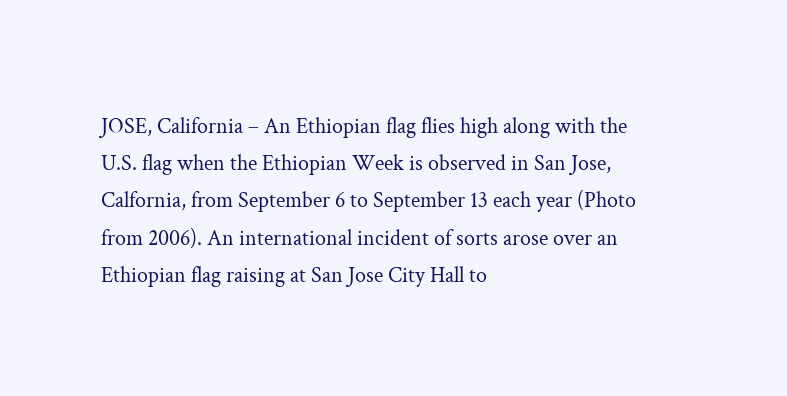JOSE, California – An Ethiopian flag flies high along with the U.S. flag when the Ethiopian Week is observed in San Jose, Calfornia, from September 6 to September 13 each year (Photo from 2006). An international incident of sorts arose over an Ethiopian flag raising at San Jose City Hall to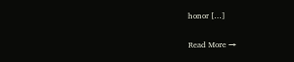honor […]

Read More →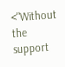<"Without the support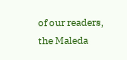of our readers, the Maleda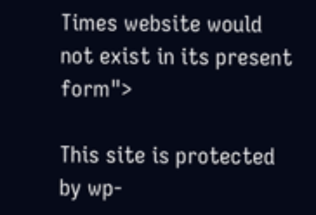Times website would not exist in its present form">

This site is protected by wp-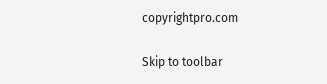copyrightpro.com

Skip to toolbar